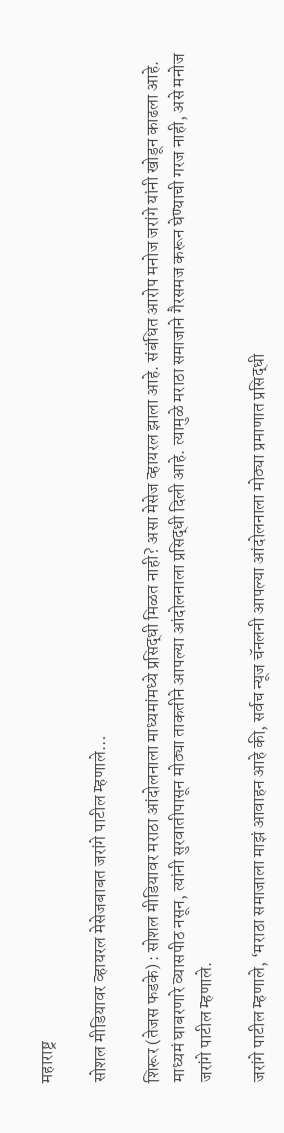महाराष्ट्र

सोशल मीडियावर व्हायरल मेसेजबाबत जरांगे पाटील म्हणाले…

शिरूर (तेजस फडके) : सोशल मीडियावर मराठा आंदोलनाला माध्यमांमध्ये प्रसिद्धी मिळत नाही? असा मेसेज व्हायरल झाला आहे. संबंधित आरोप मनोज जरांगे यांनी खोडून काढला आहे. माध्यमं घाबरणारे व्यासपीठ नसून, त्यांनी सुरवातीपासून मोठ्या ताकतीने आपल्या आंदोलनाला प्रसिद्धी दिली आहे. त्यामुळे मराठा समाजाने गैरसमज करून घेण्याची गरज नाही, असे मनोज जरांगे पाटील म्हणाले.

जरांगे पाटील म्हणाले, ‘मराठा समाजाला माझं आवाहन आहे की, सर्वच न्यूज चॅनलनी आपल्या आंदोलनाला मोठ्या प्रमाणात प्रसिद्धी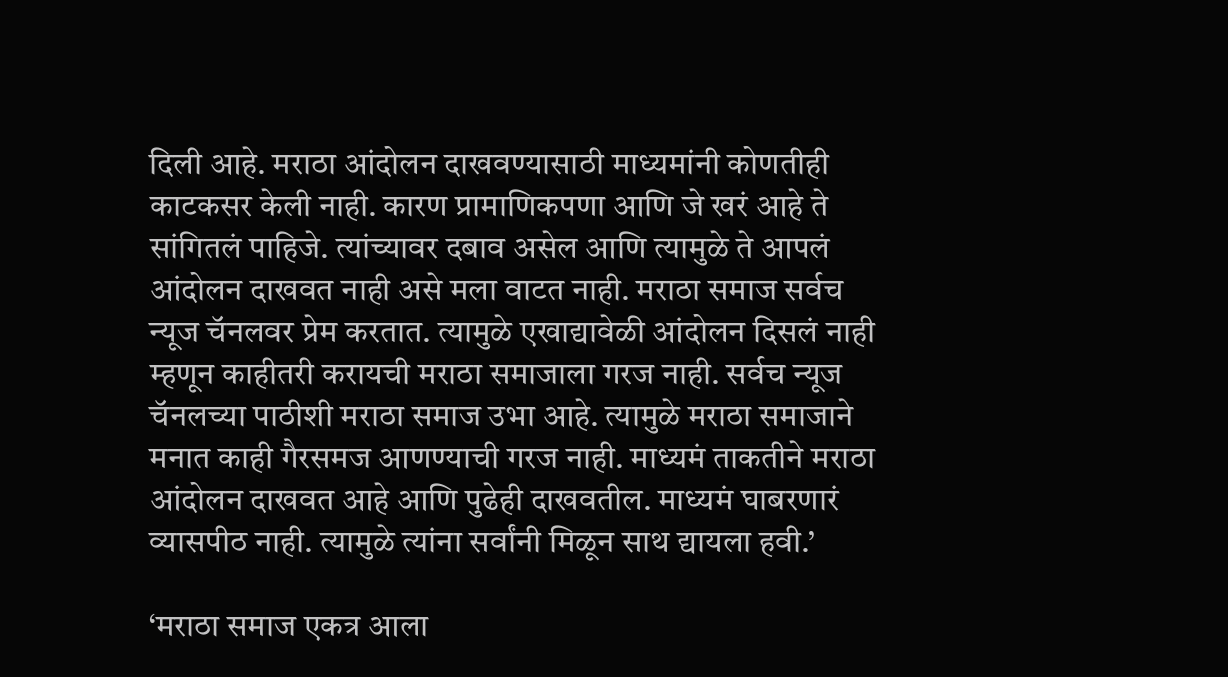दिली आहे. मराठा आंदोलन दाखवण्यासाठी माध्यमांनी कोणतीही काटकसर केली नाही. कारण प्रामाणिकपणा आणि जे खरं आहे ते सांगितलं पाहिजे. त्यांच्यावर दबाव असेल आणि त्यामुळे ते आपलं आंदोलन दाखवत नाही असे मला वाटत नाही. मराठा समाज सर्वच न्यूज चॅनलवर प्रेम करतात. त्यामुळे एखाद्यावेळी आंदोलन दिसलं नाही म्हणून काहीतरी करायची मराठा समाजाला गरज नाही. सर्वच न्यूज चॅनलच्या पाठीशी मराठा समाज उभा आहे. त्यामुळे मराठा समाजाने मनात काही गैरसमज आणण्याची गरज नाही. माध्यमं ताकतीने मराठा आंदोलन दाखवत आहे आणि पुढेही दाखवतील. माध्यमं घाबरणारं व्यासपीठ नाही. त्यामुळे त्यांना सर्वांनी मिळून साथ द्यायला हवी.’

‘मराठा समाज एकत्र आला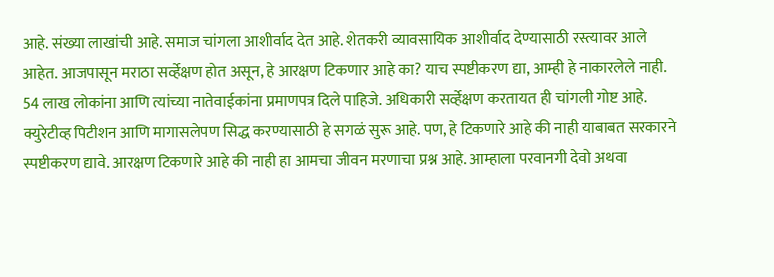आहे. संख्या लाखांची आहे. समाज चांगला आशीर्वाद देत आहे. शेतकरी व्यावसायिक आशीर्वाद देण्यासाठी रस्त्यावर आले आहेत. आजपासून मराठा सर्व्हेक्षण होत असून, हे आरक्षण टिकणार आहे का? याच स्पष्टीकरण द्या, आम्ही हे नाकारलेले नाही. 54 लाख लोकांना आणि त्यांच्या नातेवाईकांना प्रमाणपत्र दिले पाहिजे. अधिकारी सर्व्हेक्षण करतायत ही चांगली गोष्ट आहे. क्युरेटीव्ह पिटीशन आणि मागासलेपण सिद्ध करण्यासाठी हे सगळं सुरू आहे. पण, हे टिकणारे आहे की नाही याबाबत सरकारने स्पष्टीकरण द्यावे. आरक्षण टिकणारे आहे की नाही हा आमचा जीवन मरणाचा प्रश्न आहे. आम्हाला परवानगी देवो अथवा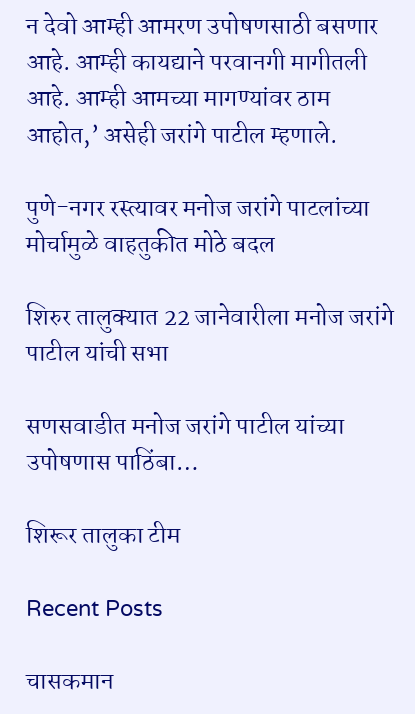न देवो आम्ही आमरण उपोषणसाठी बसणार आहे. आम्ही कायद्याने परवानगी मागीतली आहे. आम्ही आमच्या मागण्यांवर ठाम आहोत,’ असेही जरांगे पाटील म्हणाले.

पुणे-नगर रस्त्यावर मनोज जरांगे पाटलांच्या मोर्चामुळे वाहतुकीत मोठे बदल

शिरुर तालुक्यात 22 जानेवारीला मनोज जरांगे पाटील यांची सभा

सणसवाडीत मनोज जरांगे पाटील यांच्या उपोषणास पाठिंबा…

शिरूर तालुका टीम

Recent Posts

चासकमान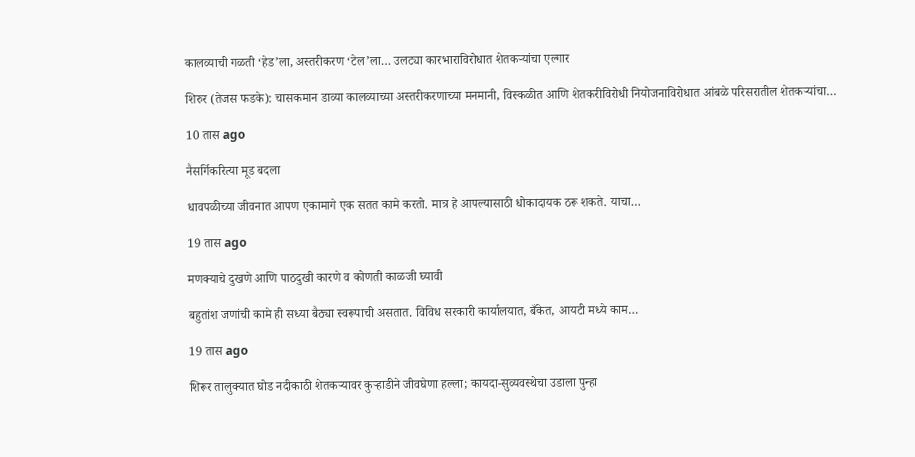कालव्याची गळती ‘हेड’ला, अस्तरीकरण ‘टेल’ला… उलट्या कारभाराविरोधात शेतकऱ्यांचा एल्गार

शिरुर (तेजस फडके): चासकमान डाव्या कालव्याच्या अस्तरीकरणाच्या मनमानी, विस्कळीत आणि शेतकरीविरोधी नियोजनाविरोधात आंबळे परिसरातील शेतकऱ्यांचा…

10 तास ago

नैसर्गिकरित्या मूड बदला

धावपळीच्या जीवनात आपण एकामागे एक सतत कामे करतो. मात्र हे आपल्यासाठी धोकादायक ठरू शकते. याचा…

19 तास ago

मणक्याचे दुखणे आणि पाठदुखी कारणे व कोणती काळजी घ्यावी

बहुतांश जणांची कामे ही सध्या बैठ्या स्वरूपाची असतात. विविध सरकारी कार्यालयात, बँकेत, आयटी मध्ये काम…

19 तास ago

शिरूर तालुक्यात घोड नदीकाठी शेतकऱ्यावर कुऱ्हाडीने जीवघेणा हल्ला; कायदा-सुव्यवस्थेचा उडाला पुन्हा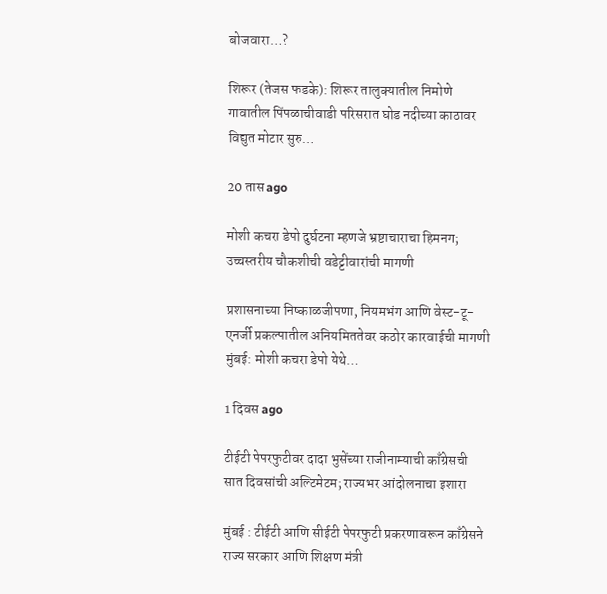बोजवारा…?

शिरूर (तेजस फडके): शिरूर तालुक्यातील निमोणे गावातील पिंपळाचीवाडी परिसरात घोड नदीच्या काठावर विद्युत मोटार सुरु…

20 तास ago

मोशी कचरा डेपो दुर्घटना म्हणजे भ्रष्टाचाराचा हिमनग; उच्चस्तरीय चौकशीची वडेट्टीवारांची मागणी

प्रशासनाच्या निष्काळजीपणा, नियमभंग आणि वेस्ट-टू-एनर्जी प्रकल्पातील अनियमिततेवर कठोर कारवाईची मागणी मुंबई: मोशी कचरा डेपो येथे…

1 दिवस ago

टीईटी पेपरफुटीवर दादा भुसेंच्या राजीनाम्याची काँग्रेसची सात दिवसांची अल्टिमेटम; राज्यभर आंदोलनाचा इशारा

मुंबई : टीईटी आणि सीईटी पेपरफुटी प्रकरणावरून काँग्रेसने राज्य सरकार आणि शिक्षण मंत्री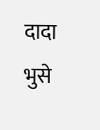दादा भुसे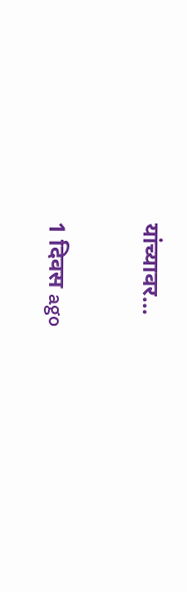यांच्यावर…

1 दिवस ago